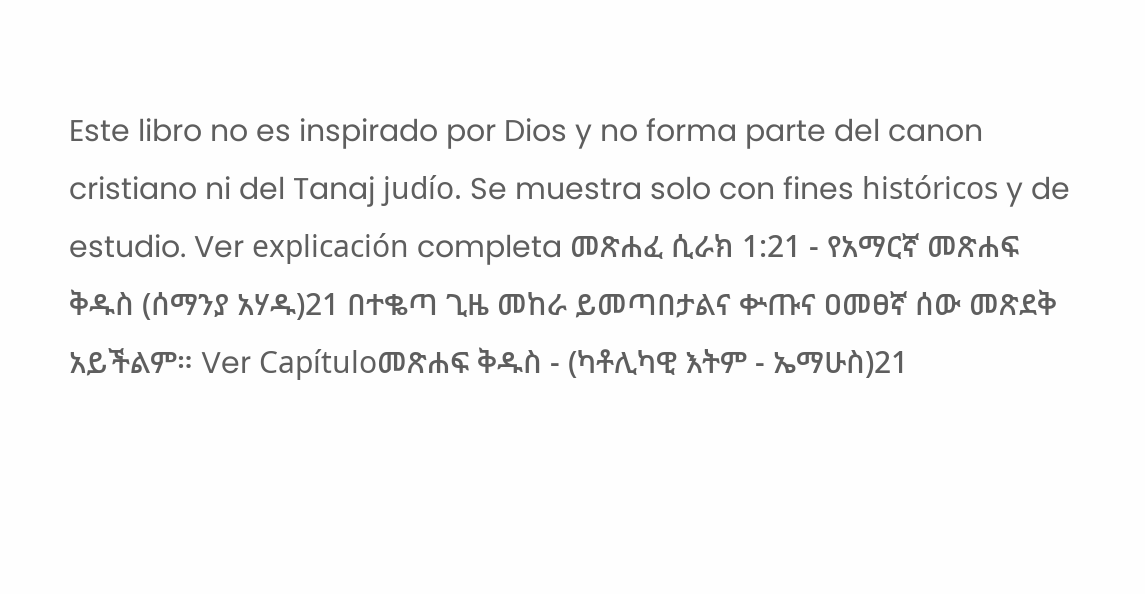Este libro no es inspirado por Dios y no forma parte del canon cristiano ni del Tanaj judío. Se muestra solo con fines históricos y de estudio. Ver explicación completa መጽሐፈ ሲራክ 1:21 - የአማርኛ መጽሐፍ ቅዱስ (ሰማንያ አሃዱ)21 በተቈጣ ጊዜ መከራ ይመጣበታልና ቍጡና ዐመፀኛ ሰው መጽደቅ አይችልም። Ver Capítuloመጽሐፍ ቅዱስ - (ካቶሊካዊ እትም - ኤማሁስ)21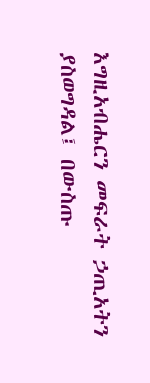እግዚአብሔርን መፍራት ኃጢአትን ያስወግዳል፤ በውስጡ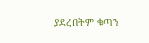ያደረበትም ቁጣን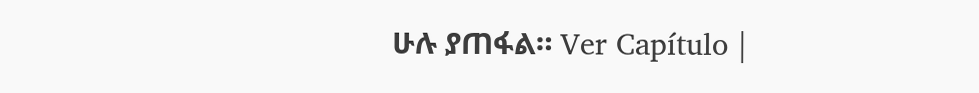ሁሉ ያጠፋል። Ver Capítulo |